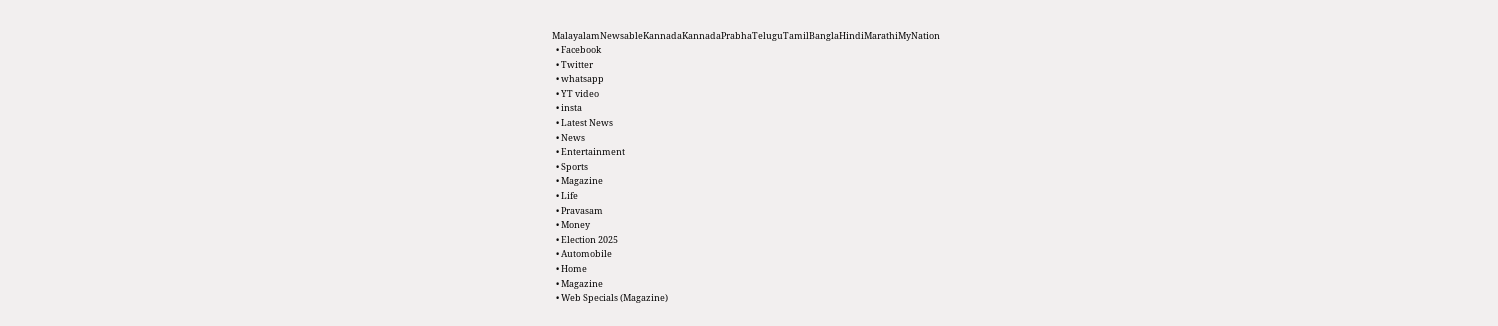MalayalamNewsableKannadaKannadaPrabhaTeluguTamilBanglaHindiMarathiMyNation
  • Facebook
  • Twitter
  • whatsapp
  • YT video
  • insta
  • Latest News
  • News
  • Entertainment
  • Sports
  • Magazine
  • Life
  • Pravasam
  • Money
  • Election 2025
  • Automobile
  • Home
  • Magazine
  • Web Specials (Magazine)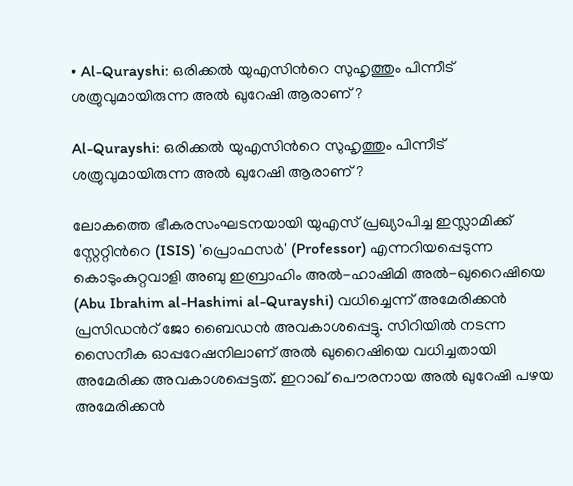• Al-Qurayshi: ഒരിക്കല്‍ യുഎസിന്‍റെ സുഹൃത്തും പിന്നീട് ശത്രുവുമായിരുന്ന അല്‍ ഖുറേഷി ആരാണ് ?

Al-Qurayshi: ഒരിക്കല്‍ യുഎസിന്‍റെ സുഹൃത്തും പിന്നീട് ശത്രുവുമായിരുന്ന അല്‍ ഖുറേഷി ആരാണ് ?

ലോകത്തെ ഭീകരസംഘടനയായി യുഎസ് പ്രഖ്യാപിച്ച ഇസ്ലാമിക്ക് സ്റ്റേറ്റിന്‍റെ (ISIS) 'പ്രൊഫസര്‍' (Professor) എന്നറിയപ്പെടുന്ന കൊടുംകുറ്റവാളി അബു ഇബ്രാഹിം അൽ-ഹാഷിമി അൽ-ഖുറൈഷിയെ (Abu Ibrahim al-Hashimi al-Qurayshi) വധിച്ചെന്ന് അമേരിക്കന്‍ പ്രസിഡന്‍റ് ജോ ബൈഡന്‍ അവകാശപ്പെട്ടു. സിറിയില്‍ നടന്ന സൈനീക ഓപ്പറേഷനിലാണ് അല്‍ ഖുറൈഷിയെ വധിച്ചതായി അമേരിക്ക അവകാശപ്പെട്ടത്. ഇറാഖ് പൌരനായ അല്‍ ഖുറേഷി പഴയ അമേരിക്കന്‍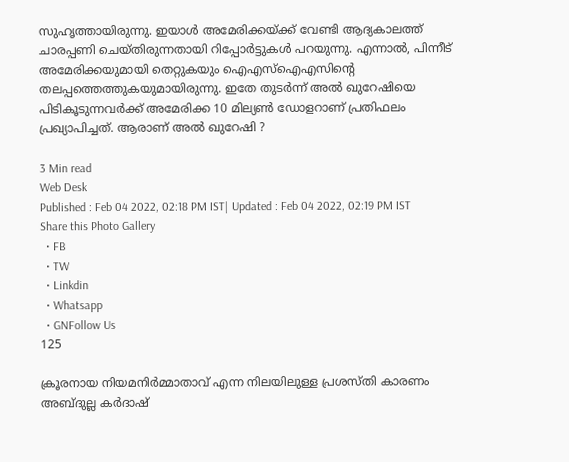സുഹൃത്തായിരുന്നു. ഇയാള്‍ അമേരിക്കയ്ക്ക് വേണ്ടി ആദ്യകാലത്ത് ചാരപ്പണി ചെയ്തിരുന്നതായി റിപ്പോര്‍ട്ടുകള്‍ പറയുന്നു. എന്നാല്‍, പിന്നീട് അമേരിക്കയുമായി തെറ്റുകയും ഐഎസ്ഐഎസിന്‍റെ തലപ്പത്തെത്തുകയുമായിരുന്നു. ഇതേ തുടര്‍ന്ന് അല്‍ ഖുറേഷിയെ പിടികൂടുന്നവര്‍ക്ക് അമേരിക്ക 10 മില്യണ്‍ ഡോളറാണ് പ്രതിഫലം പ്രഖ്യാപിച്ചത്. ആരാണ് അല്‍ ഖുറേഷി ?

3 Min read
Web Desk
Published : Feb 04 2022, 02:18 PM IST| Updated : Feb 04 2022, 02:19 PM IST
Share this Photo Gallery
  • FB
  • TW
  • Linkdin
  • Whatsapp
  • GNFollow Us
125

ക്രൂരനായ നിയമനിർമ്മാതാവ് എന്ന നിലയിലുള്ള പ്രശസ്തി കാരണം അബ്ദുല്ല കർദാഷ്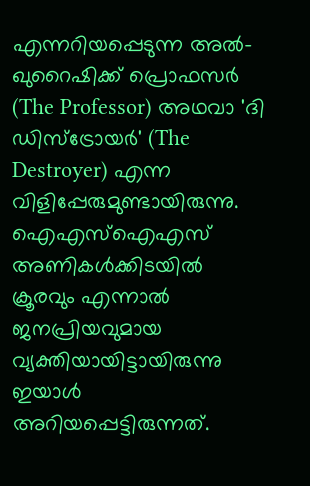എന്നറിയപ്പെടുന്ന അൽ-ഖുറൈഷിക്ക് പ്രൊഫസർ (The Professor) അഥവാ 'ദി ഡിസ്ട്രോയർ' (The Destroyer) എന്ന വിളിപ്പേരുമുണ്ടായിരുന്നു. ഐഎസ്ഐഎസ് അണികൾക്കിടയിൽ ക്രൂരവും എന്നാൽ ജനപ്രിയവുമായ വ്യക്തിയായിട്ടായിരുന്നു ഇയാള്‍ അറിയപ്പെട്ടിരുന്നത്.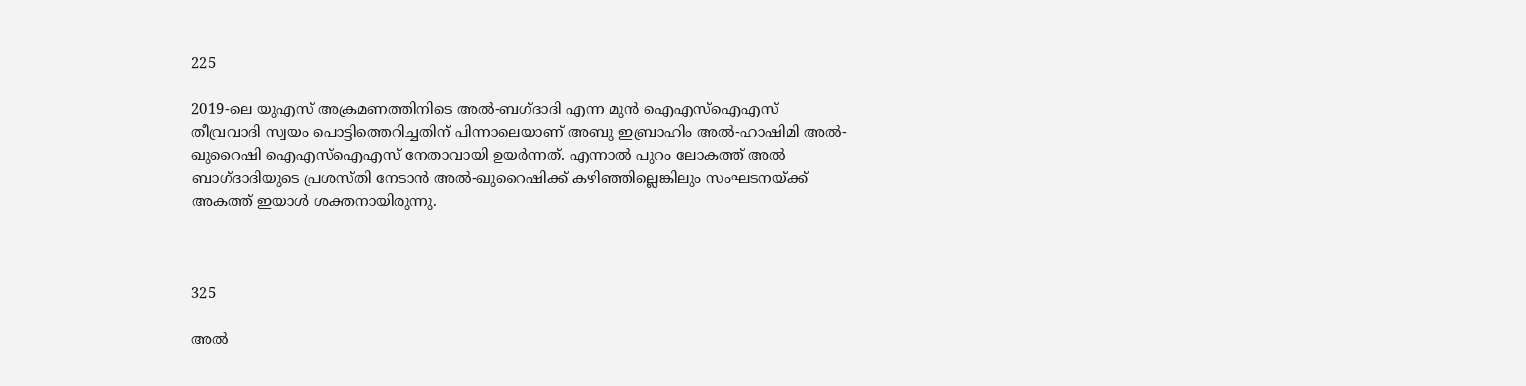225

2019-ലെ യുഎസ് അക്രമണത്തിനിടെ അൽ-ബഗ്ദാദി എന്ന മുന്‍ ഐഎസ്ഐഎസ് തീവ്രവാദി സ്വയം പൊട്ടിത്തെറിച്ചതിന് പിന്നാലെയാണ് അബു ഇബ്രാഹിം അൽ-ഹാഷിമി അൽ-ഖുറൈഷി ഐഎസ്ഐഎസ് നേതാവായി ഉയര്‍ന്നത്. എന്നാല്‍ പുറം ലോകത്ത് അല്‍ ബാഗ്ദാദിയുടെ പ്രശസ്തി നേടാന്‍ അൽ-ഖുറൈഷിക്ക് കഴിഞ്ഞില്ലെങ്കിലും സംഘടനയ്ക്ക് അകത്ത് ഇയാള്‍ ശക്തനായിരുന്നു.



325

അല്‍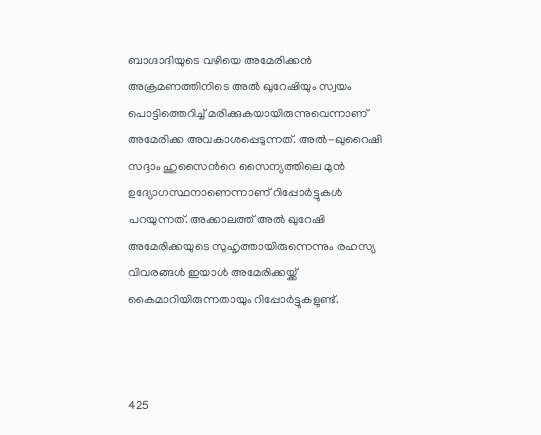ബാഗ്ദാദിയുടെ വഴിയെ അമേരിക്കന്‍ അക്രമണത്തിനിടെ അല്‍ ഖുറേഷിയും സ്വയം പൊട്ടിത്തെറിച്ച് മരിക്കുകയായിരുന്നുവെന്നാണ് അമേരിക്ക അവകാശപ്പെടുന്നത്. അൽ-ഖുറൈഷി സദ്ദാം ഹുസൈന്‍റെ സൈന്യത്തിലെ മുൻ ഉദ്യോഗസ്ഥനാണെന്നാണ് റിപ്പോര്‍ട്ടുകള്‍ പറയുന്നത്. അക്കാലത്ത് അല്‍ ഖുറേഷി അമേരിക്കയുടെ സുഹൃത്തായിരുന്നെന്നും രഹസ്യ വിവരങ്ങള്‍ ഇയാള്‍ അമേരിക്കയ്ക്ക് കൈമാറിയിരുന്നതായും റിപ്പോര്‍ട്ടുകളുണ്ട്.



425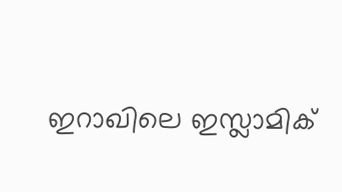ഇറാഖിലെ ഇസ്ലാമിക്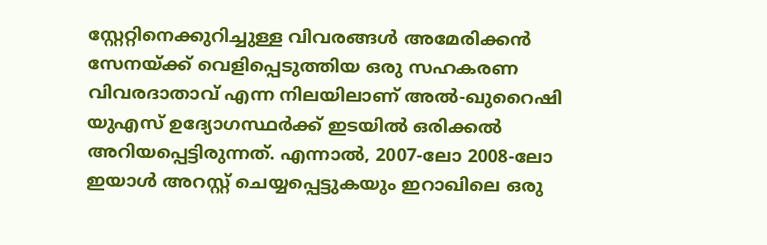സ്റ്റേറ്റിനെക്കുറിച്ചുള്ള വിവരങ്ങള്‍ അമേരിക്കൻ സേനയ്ക്ക് വെളിപ്പെടുത്തിയ ഒരു സഹകരണ വിവരദാതാവ് എന്ന നിലയിലാണ് അൽ-ഖുറൈഷി യുഎസ് ഉദ്യോഗസ്ഥർക്ക് ഇടയില്‍ ഒരിക്കൽ അറിയപ്പെട്ടിരുന്നത്. എന്നാല്‍, 2007-ലോ 2008-ലോ ഇയാള്‍ അറസ്റ്റ് ചെയ്യപ്പെട്ടുകയും ഇറാഖിലെ ഒരു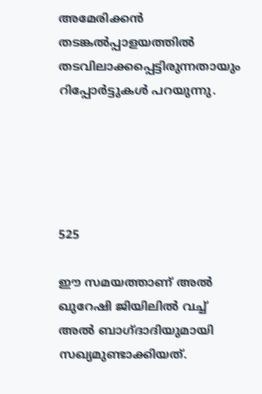അമേരിക്കൻ തടങ്കൽപ്പാളയത്തിൽ തടവിലാക്കപ്പെട്ടിരുന്നതായും റിപ്പോര്‍ട്ടുകള്‍ പറയുന്നു.





525

ഈ സമയത്താണ് അല്‍ ഖുറേഷി ജിയിലില്‍ വച്ച് അല്‍ ബാഗ്ദാദിയുമായി സഖ്യമുണ്ടാക്കിയത്.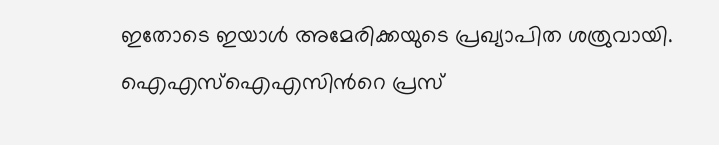ഇതോടെ ഇയാള്‍ അമേരിക്കയുടെ പ്രഖ്യാപിത ശത്രുവായി. ഐഎസ്ഐഎസിന്‍റെ പ്രസ്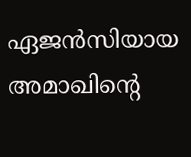ഏജൻസിയായ അമാഖിന്‍റെ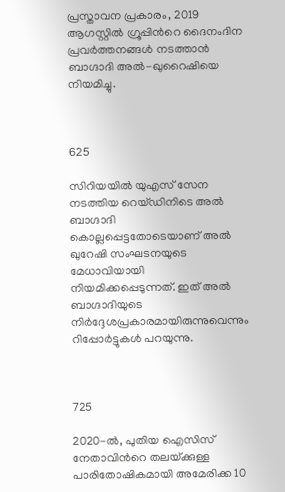പ്രസ്താവന പ്രകാരം, 2019 ആഗസ്റ്റിൽ ഗ്രൂപ്പിന്‍റെ ദൈനംദിന പ്രവർത്തനങ്ങൾ നടത്താൻ ബാഗ്ദാദി അൽ-ഖുറൈഷിയെ നിയമിച്ചു.



625

സിറിയയിൽ യുഎസ് സേന നടത്തിയ റെയ്ഡിനിടെ അല്‍ ബാഗ്ദാദി കൊല്ലപ്പെട്ടതോടെയാണ് അല്‍ ഖുറേഷി സംഘടനയുടെ മേധാവിയായി നിയമിക്കപ്പെടുന്നത്. ഇത് അല്‍ ബാഗ്ദാദിയുടെ നിര്‍ദ്ദേശപ്രകാരമായിരുന്നുവെന്നും റിപ്പോര്‍ട്ടുകള്‍ പറയുന്നു.



725

2020-ൽ, പുതിയ ഐസിസ് നേതാവിന്‍റെ തലയ്‌ക്കുള്ള പാരിതോഷികമായി അമേരിക്ക 10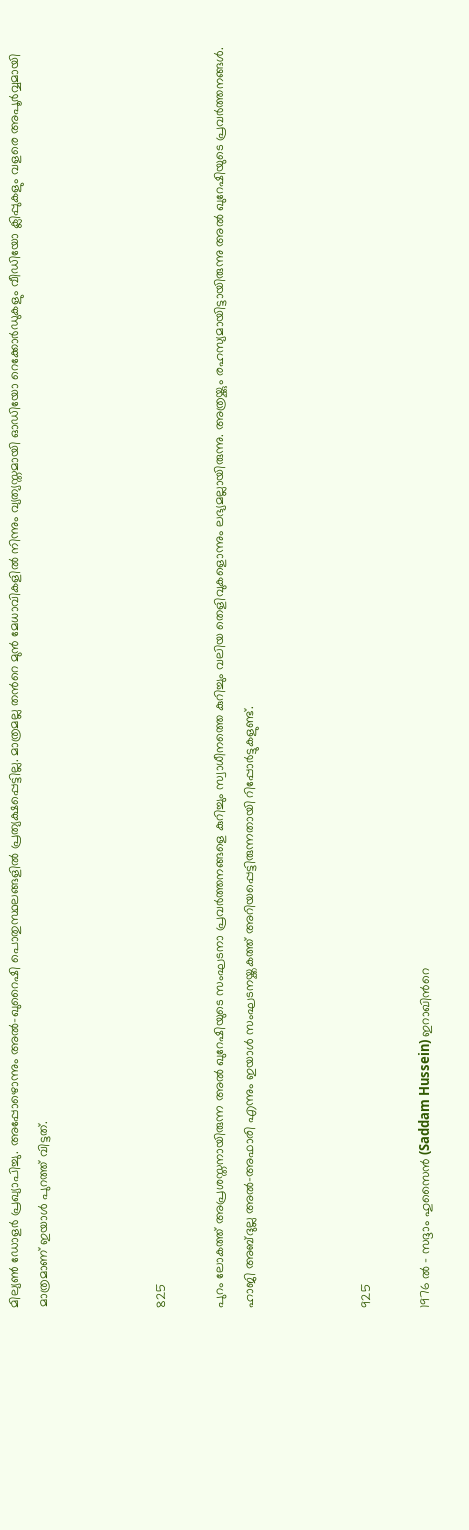മില്യൺ ഡോളര്‍ പ്രഖ്യാപിച്ചു. അപ്പോഴൊന്നും അൽ-ഖുറൈഷി പൊതുസ്ഥലങ്ങളിൽ പ്രത്യക്ഷപ്പെട്ടില്ല. മാത്രമല്ല തന്‍റെ മുന്‍ മേധാവികളില്‍ നിന്നും വ്യത്യസ്തമായി ഓഡിയോ റെക്കോർഡുകളും വീഡിയോ ക്ലിപ്പുകളും വളരെ അപൂർവ്വമായി മാത്രമാണ് ഇയാള്‍ പുറത്ത് വിട്ടത്.



825

പുറം ലോകത്ത് അപ്രശസ്തനായിരുന്ന അല്‍ ഖുറേഷിയുടെ സംഘടനാ പ്രവര്‍ത്തനങ്ങളെ കുറിച്ചും സ്വാധീനത്തെ കുറിച്ചും വലിയ തെളിവുകളൊന്നും ലഭ്യമല്ലായിരുന്നു. അത്രയ്ക്കും രഹസ്യമായിട്ടായിരുന്നു അല്‍ ഖുറേഷിയുടെ പ്രവര്‍ത്തനങ്ങള്‍. ഹാജി അബ്ദുല്ല അൽ-അഫാരി എന്നും ഇയാള്‍ സംഘടനയ്ക്കകത്ത് അറിയപ്പെട്ടിരുന്നതായി റിപ്പോര്‍ട്ടുകളുണ്ട്.



925

1976 ൽ - സദ്ദാം ഹുസൈൻ (Saddam Hussein) ഇറാഖിന്‍റെ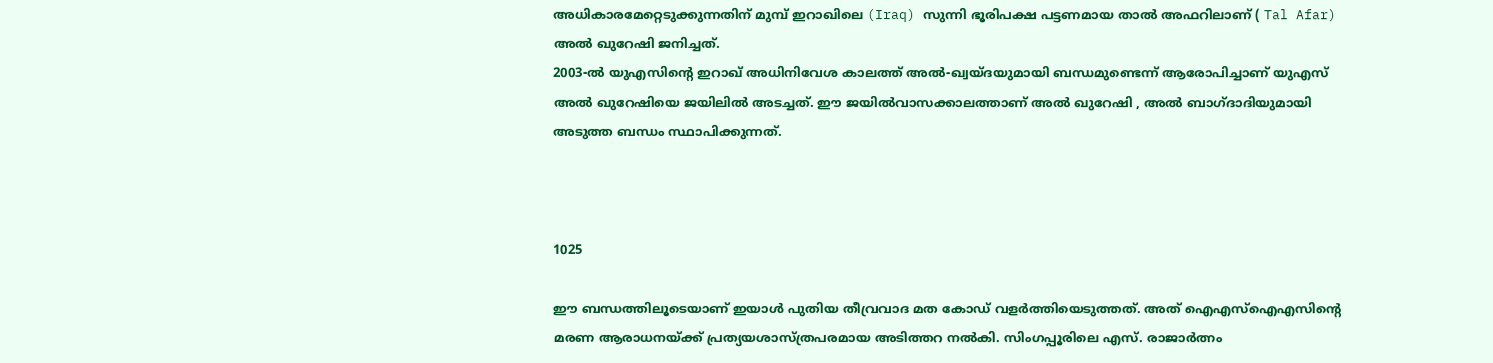അധികാരമേറ്റെടുക്കുന്നതിന് മുമ്പ് ഇറാഖിലെ (Iraq) സുന്നി ഭൂരിപക്ഷ പട്ടണമായ താൽ അഫറിലാണ് ( Tal Afar) അല്‍ ഖുറേഷി ജനിച്ചത്.
2003-ൽ യുഎസിന്‍റെ ഇറാഖ് അധിനിവേശ കാലത്ത് അൽ-ഖ്വയ്ദയുമായി ബന്ധമുണ്ടെന്ന് ആരോപിച്ചാണ് യുഎസ് അല്‍ ഖുറേഷിയെ ജയിലിൽ അടച്ചത്. ഈ ജയില്‍വാസക്കാലത്താണ് അല്‍ ഖുറേഷി , അല്‍ ബാഗ്ദാദിയുമായി അടുത്ത ബന്ധം സ്ഥാപിക്കുന്നത്.



1025

ഈ ബന്ധത്തിലൂടെയാണ് ഇയാള്‍ പുതിയ തീവ്രവാദ മത കോഡ് വളർത്തിയെടുത്തത്. അത് ഐഎസ്ഐഎസിന്‍റെ മരണ ആരാധനയ്ക്ക് പ്രത്യയശാസ്ത്രപരമായ അടിത്തറ നല്‍കി. സിംഗപ്പൂരിലെ എസ്. രാജാർത്നം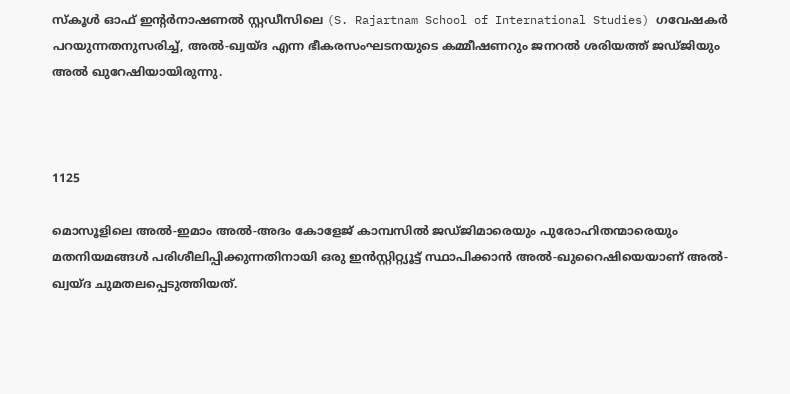സ്കൂൾ ഓഫ് ഇന്‍റർനാഷണൽ സ്റ്റഡീസിലെ (S. Rajartnam School of International Studies) ഗവേഷകർ പറയുന്നതനുസരിച്ച്, അൽ-ഖ്വയ്ദ എന്ന ഭീകരസംഘടനയുടെ കമ്മീഷണറും ജനറൽ ശരിയത്ത് ജഡ്ജിയും അല്‍ ഖുറേഷിയായിരുന്നു.



1125

മൊസൂളിലെ അൽ-ഇമാം അൽ-അദം കോളേജ് കാമ്പസിൽ ജഡ്ജിമാരെയും പുരോഹിതന്മാരെയും മതനിയമങ്ങള്‍ പരിശീലിപ്പിക്കുന്നതിനായി ഒരു ഇൻസ്റ്റിറ്റ്യൂട്ട് സ്ഥാപിക്കാൻ അൽ-ഖുറൈഷിയെയാണ് അൽ-ഖ്വയ്ദ ചുമതലപ്പെടുത്തിയത്.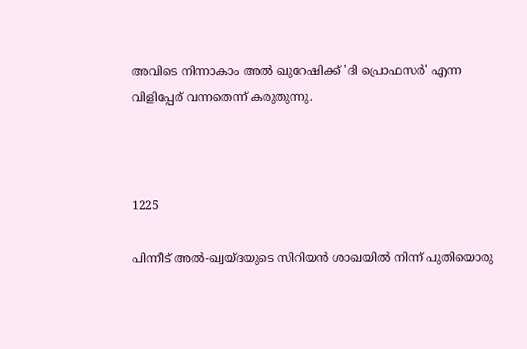അവിടെ നിന്നാകാം അല്‍ ഖുറേഷിക്ക് 'ദി പ്രൊഫസർ' എന്ന വിളിപ്പേര് വന്നതെന്ന് കരുതുന്നു.



1225

പിന്നീട് അൽ-ഖ്വയ്ദയുടെ സിറിയൻ ശാഖയിൽ നിന്ന് പുതിയൊരു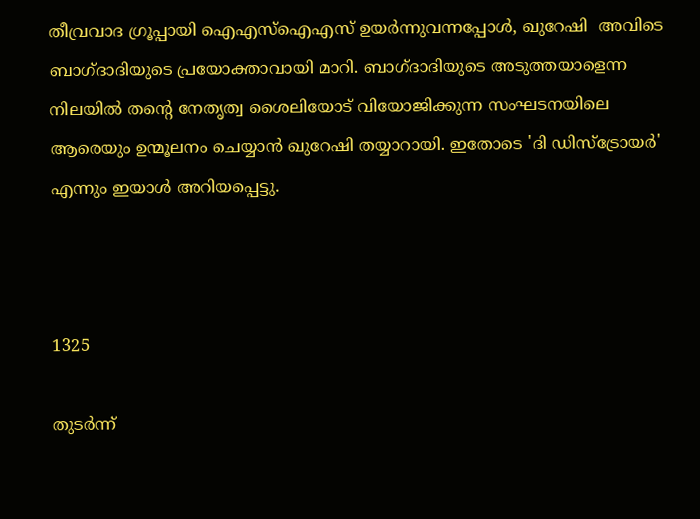തീവ്രവാദ ഗ്രൂപ്പായി ഐഎസ്ഐഎസ് ഉയർന്നുവന്നപ്പോൾ, ഖുറേഷി  അവിടെ ബാഗ്ദാദിയുടെ പ്രയോക്താവായി മാറി. ബാഗ്ദാദിയുടെ അടുത്തയാളെന്ന നിലയില്‍ തന്‍റെ നേതൃത്വ ശൈലിയോട് വിയോജിക്കുന്ന സംഘടനയിലെ ആരെയും ഉന്മൂലനം ചെയ്യാന്‍ ഖുറേഷി തയ്യാറായി. ഇതോടെ 'ദി ഡിസ്ട്രോയർ' എന്നും ഇയാള്‍ അറിയപ്പെട്ടു.



1325

തുടര്‍ന്ന്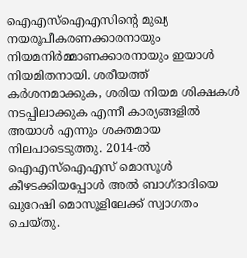ഐഎസ്ഐഎസിന്‍റെ മുഖ്യ നയരൂപീകരണക്കാരനായും നിയമനിർമ്മാണക്കാരനായും ഇയാള്‍ നിയമിതനായി. ശരീയത്ത് കർശനമാക്കുക, ശരിയ നിയമ ശിക്ഷകൾ നടപ്പിലാക്കുക എന്നീ കാര്യങ്ങളില്‍ അയാള്‍ എന്നും ശക്തമായ നിലപാടെടുത്തു. 2014-ൽ  ഐഎസ്ഐഎസ് മൊസൂള്‍ കീഴടക്കിയപ്പോള്‍ അല്‍ ബാഗ്ദാദിയെ ഖുറേഷി മൊസൂളിലേക്ക് സ്വാഗതം ചെയ്തു.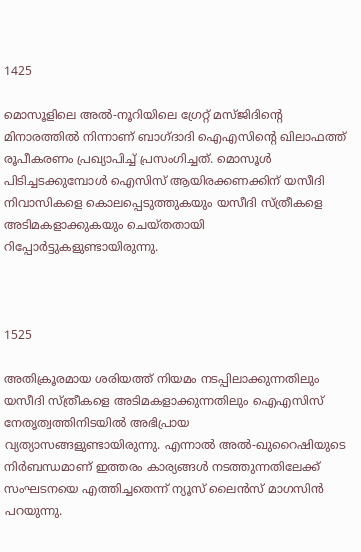1425

മൊസൂളിലെ അൽ-നൂറിയിലെ ഗ്രേറ്റ് മസ്ജിദിന്‍റെ മിനാരത്തിൽ നിന്നാണ് ബാഗ്ദാദി ഐഎസിന്‍റെ ഖിലാഫത്ത്  രൂപീകരണം പ്രഖ്യാപിച്ച് പ്രസംഗിച്ചത്. മൊസൂൾ പിടിച്ചടക്കുമ്പോൾ ഐസിസ് ആയിരക്കണക്കിന് യസീദി നിവാസികളെ കൊലപ്പെടുത്തുകയും യസീദി സ്ത്രീകളെ അടിമകളാക്കുകയും ചെയ്തതായി റിപ്പോര്‍ട്ടുകളുണ്ടായിരുന്നു.



1525

അതിക്രൂരമായ ശരിയത്ത് നിയമം നടപ്പിലാക്കുന്നതിലും യസീദി സ്ത്രീകളെ അടിമകളാക്കുന്നതിലും ഐഎസിസ് നേതൃത്വത്തിനിടയില്‍ അഭിപ്രായ വ്യത്യാസങ്ങളുണ്ടായിരുന്നു. എന്നാൽ അൽ-ഖുറൈഷിയുടെ നിര്‍ബന്ധമാണ് ഇത്തരം കാര്യങ്ങള്‍ നടത്തുന്നതിലേക്ക് സംഘടനയെ എത്തിച്ചതെന്ന് ന്യൂസ് ലൈൻസ് മാഗസിൻ പറയുന്നു.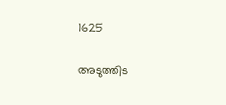1625

അടുത്തിട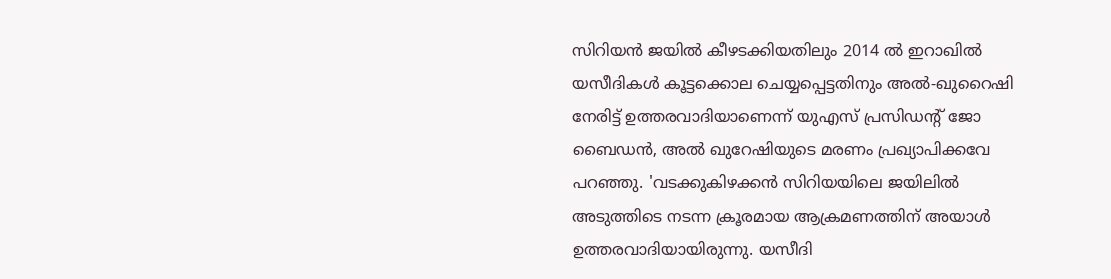സിറിയന്‍ ജയിൽ കീഴടക്കിയതിലും 2014 ൽ ഇറാഖിൽ യസീദികൾ കൂട്ടക്കൊല ചെയ്യപ്പെട്ടതിനും അൽ-ഖുറൈഷി നേരിട്ട് ഉത്തരവാദിയാണെന്ന് യുഎസ് പ്രസിഡന്‍റ് ജോ ബൈഡൻ, അല്‍ ഖുറേഷിയുടെ മരണം പ്രഖ്യാപിക്കവേ പറഞ്ഞു. 'വടക്കുകിഴക്കൻ സിറിയയിലെ ജയിലിൽ അടുത്തിടെ നടന്ന ക്രൂരമായ ആക്രമണത്തിന് അയാള്‍ ഉത്തരവാദിയായിരുന്നു. യസീദി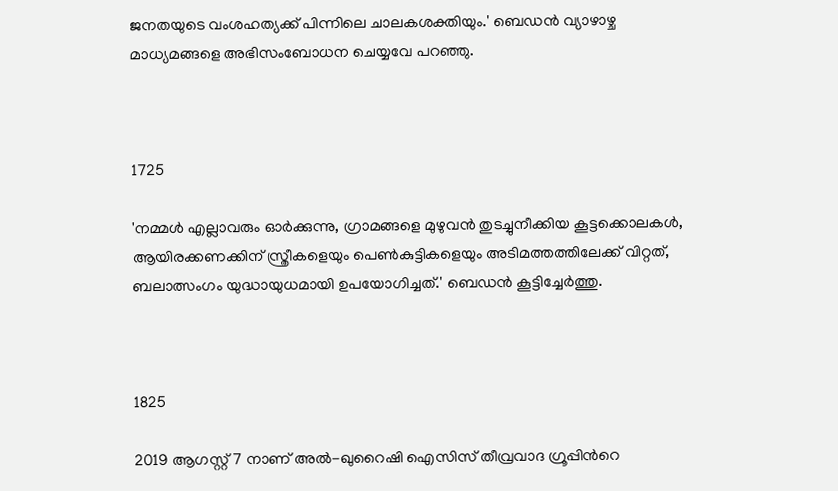ജനതയുടെ വംശഹത്യക്ക് പിന്നിലെ ചാലകശക്തിയും.' ബെഡൻ വ്യാഴാഴ്ച മാധ്യമങ്ങളെ അഭിസംബോധന ചെയ്യവേ പറഞ്ഞു.



1725

'നമ്മൾ എല്ലാവരും ഓർക്കുന്നു, ഗ്രാമങ്ങളെ മുഴുവൻ തുടച്ചുനീക്കിയ കൂട്ടക്കൊലകൾ, ആയിരക്കണക്കിന് സ്ത്രീകളെയും പെൺകുട്ടികളെയും അടിമത്തത്തിലേക്ക് വിറ്റത്, ബലാത്സംഗം യുദ്ധായുധമായി ഉപയോഗിച്ചത്.' ബെഡൻ കൂട്ടിച്ചേര്‍ത്തു.



1825

2019 ആഗസ്റ്റ് 7 നാണ് അൽ-ഖുറൈഷി ഐസിസ് തീവ്രവാദ ഗ്രൂപ്പിന്‍റെ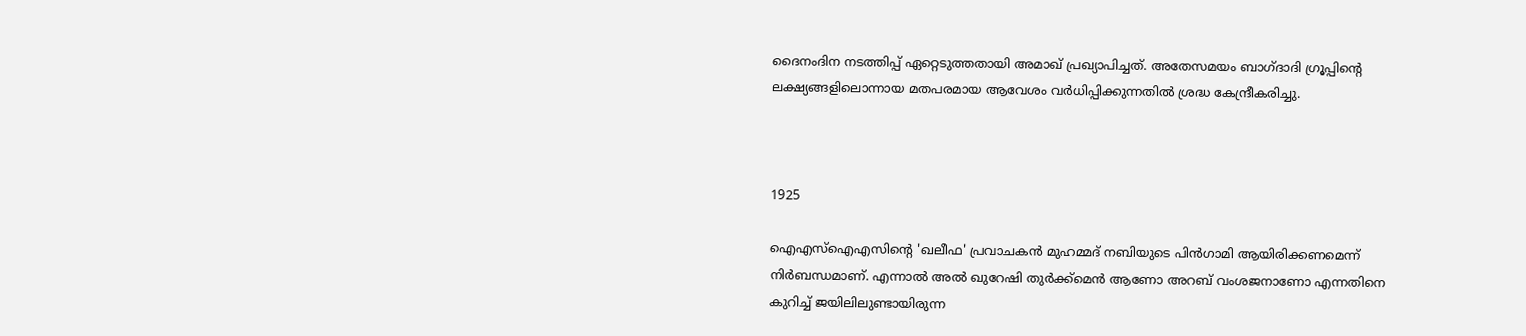ദൈനംദിന നടത്തിപ്പ് ഏറ്റെടുത്തതായി അമാഖ് പ്രഖ്യാപിച്ചത്. അതേസമയം ബാഗ്ദാദി ഗ്രൂപ്പിന്‍റെ ലക്ഷ്യങ്ങളിലൊന്നായ മതപരമായ ആവേശം വർധിപ്പിക്കുന്നതിൽ ശ്രദ്ധ കേന്ദ്രീകരിച്ചു.



1925

ഐഎസ്ഐഎസിന്‍റെ 'ഖലീഫ' പ്രവാചകൻ മുഹമ്മദ് നബിയുടെ പിൻഗാമി ആയിരിക്കണമെന്ന് നിര്‍ബന്ധമാണ്. എന്നാല്‍ അല്‍ ഖുറേഷി തുർക്ക്മെൻ ആണോ അറബ് വംശജനാണോ എന്നതിനെ കുറിച്ച് ജയിലിലുണ്ടായിരുന്ന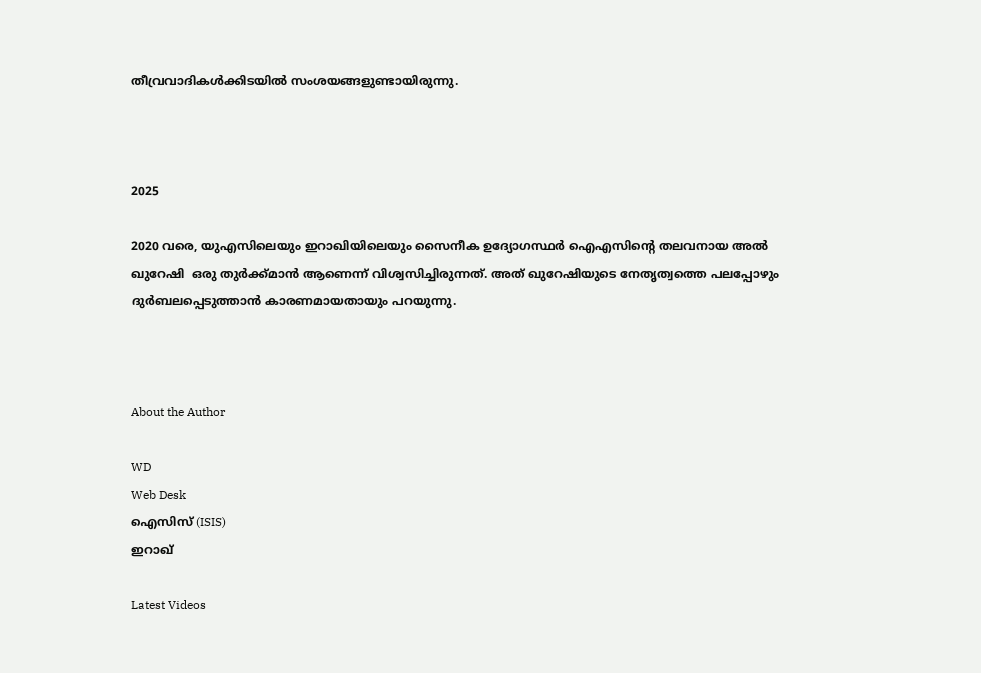തീവ്രവാദികള്‍ക്കിടയില്‍ സംശയങ്ങളുണ്ടായിരുന്നു.



2025

2020 വരെ, യുഎസിലെയും ഇറാഖിയിലെയും സൈനീക ഉദ്യോഗസ്ഥർ ഐഎസിന്‍റെ തലവനായ അല്‍ ഖുറേഷി  ഒരു തുർക്ക്മാൻ ആണെന്ന് വിശ്വസിച്ചിരുന്നത്. അത് ഖുറേഷിയുടെ നേതൃത്വത്തെ പലപ്പോഴും ദുർബലപ്പെടുത്താൻ കാരണമായതായും പറയുന്നു.



About the Author

WD
Web Desk
ഐസിസ് (ISIS)
ഇറാഖ്

Latest Videos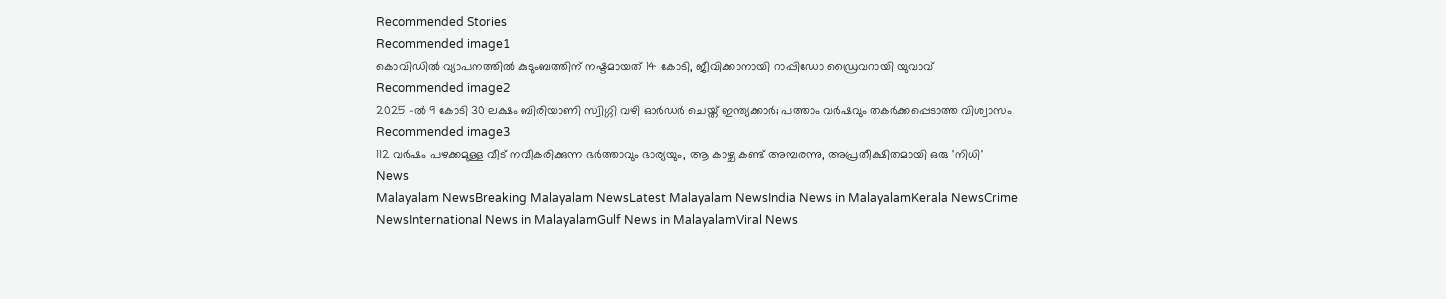Recommended Stories
Recommended image1
കൊവിഡിൽ വ്യാപനത്തിൽ കുടുംബത്തിന് നഷ്ടമായത് 14 കോടി, ജീവിക്കാനായി റാപ്പിഡോ ഡ്രൈവറായി യുവാവ്
Recommended image2
2025 -ൽ 9 കോടി 30 ലക്ഷം ബിരിയാണി സ്വിഗ്ഗി വഴി ഓർഡർ ചെയ്ത് ഇന്ത്യക്കാർ; പത്താം വ‍ർഷവും തകർക്കപ്പെടാത്ത വിശ്വാസം
Recommended image3
112 വർഷം പഴക്കമുള്ള വീട് നവീകരിക്കുന്ന ഭർത്താവും ഭാര്യയും, ആ കാഴ്ച കണ്ട് അമ്പരന്നു, അപ്രതീക്ഷിതമായി ഒരു 'നിധി'
News
Malayalam NewsBreaking Malayalam NewsLatest Malayalam NewsIndia News in MalayalamKerala NewsCrime NewsInternational News in MalayalamGulf News in MalayalamViral News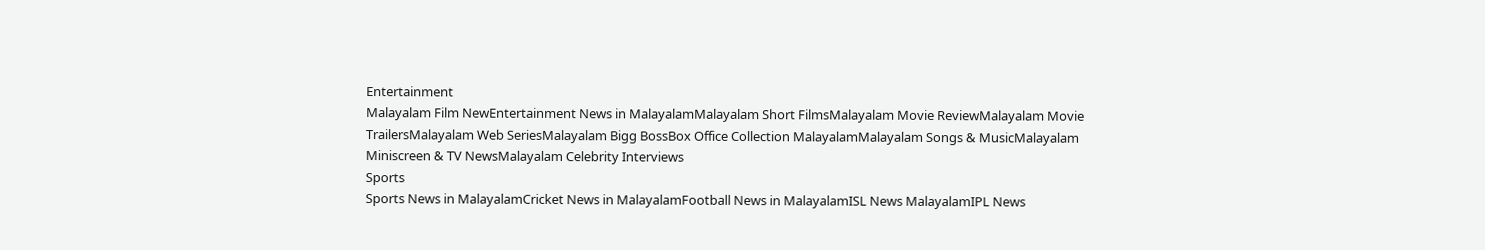Entertainment
Malayalam Film NewEntertainment News in MalayalamMalayalam Short FilmsMalayalam Movie ReviewMalayalam Movie TrailersMalayalam Web SeriesMalayalam Bigg BossBox Office Collection MalayalamMalayalam Songs & MusicMalayalam Miniscreen & TV NewsMalayalam Celebrity Interviews
Sports
Sports News in MalayalamCricket News in MalayalamFootball News in MalayalamISL News MalayalamIPL News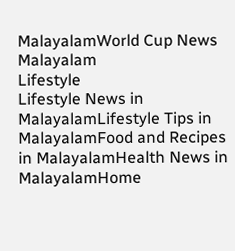MalayalamWorld Cup News Malayalam
Lifestyle
Lifestyle News in MalayalamLifestyle Tips in MalayalamFood and Recipes in MalayalamHealth News in MalayalamHome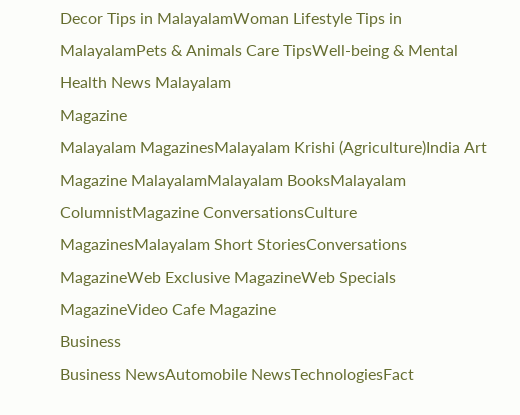Decor Tips in MalayalamWoman Lifestyle Tips in MalayalamPets & Animals Care TipsWell-being & Mental Health News Malayalam
Magazine
Malayalam MagazinesMalayalam Krishi (Agriculture)India Art Magazine MalayalamMalayalam BooksMalayalam ColumnistMagazine ConversationsCulture MagazinesMalayalam Short StoriesConversations MagazineWeb Exclusive MagazineWeb Specials MagazineVideo Cafe Magazine
Business
Business NewsAutomobile NewsTechnologiesFact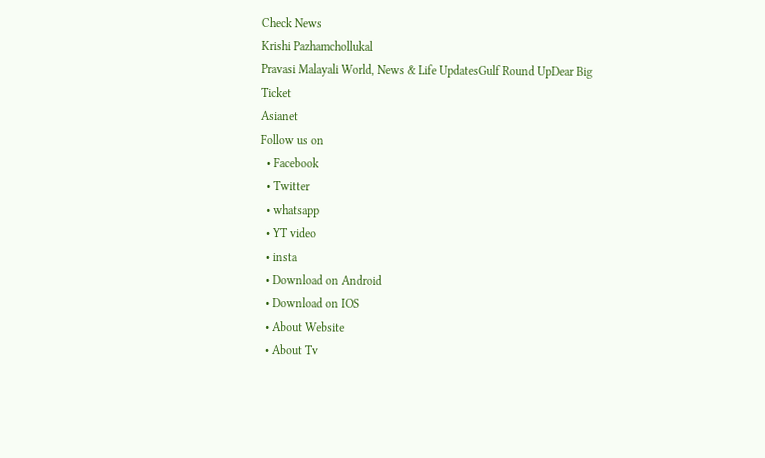Check News
Krishi Pazhamchollukal
Pravasi Malayali World, News & Life UpdatesGulf Round UpDear Big Ticket
Asianet
Follow us on
  • Facebook
  • Twitter
  • whatsapp
  • YT video
  • insta
  • Download on Android
  • Download on IOS
  • About Website
  • About Tv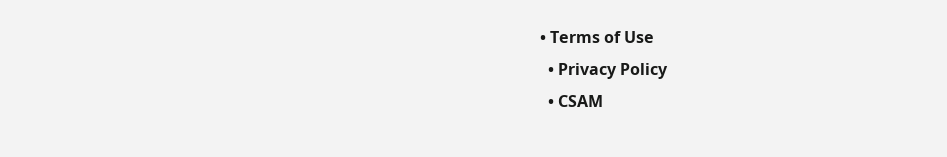• Terms of Use
  • Privacy Policy
  • CSAM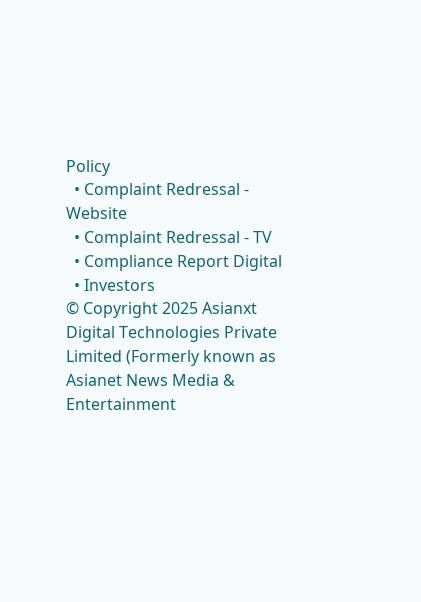Policy
  • Complaint Redressal - Website
  • Complaint Redressal - TV
  • Compliance Report Digital
  • Investors
© Copyright 2025 Asianxt Digital Technologies Private Limited (Formerly known as Asianet News Media & Entertainment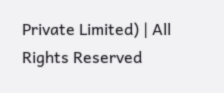Private Limited) | All Rights Reserved